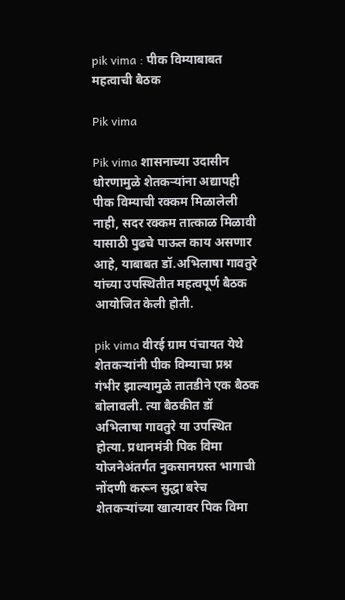pik vima : पीक विम्याबाबत महत्वाची बैठक

Pik vima

Pik vima शासनाच्या उदासीन धोरणामुळे शेतकऱ्यांना अद्यापही पीक विम्याची रक्कम मिळालेली नाही, सदर रक्कम तात्काळ मिळावी यासाठी पुढचे पाऊल काय असणार आहे, याबाबत डॉ.अभिलाषा गावतुरे यांच्या उपस्थितीत महत्वपूर्ण बैठक आयोजित केली होती.

pik vima वीरई ग्राम पंचायत येथे शेतकऱ्यांनी पीक विम्याचा प्रश्न गंभीर झाल्यामुळे तातडीने एक बैठक बोलावली. त्या बैठकीत डॉ अभिलाषा गावतुरे या उपस्थित होत्या. प्रधानमंत्री पिक विमा योजनेअंतर्गत नुकसानग्रस्त भागाची नोंदणी करून सुद्धा बरेच शेतकऱ्यांच्या खात्यावर पिक विमा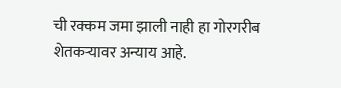ची रक्कम जमा झाली नाही हा गोरगरीब शेतकऱ्यावर अन्याय आहे.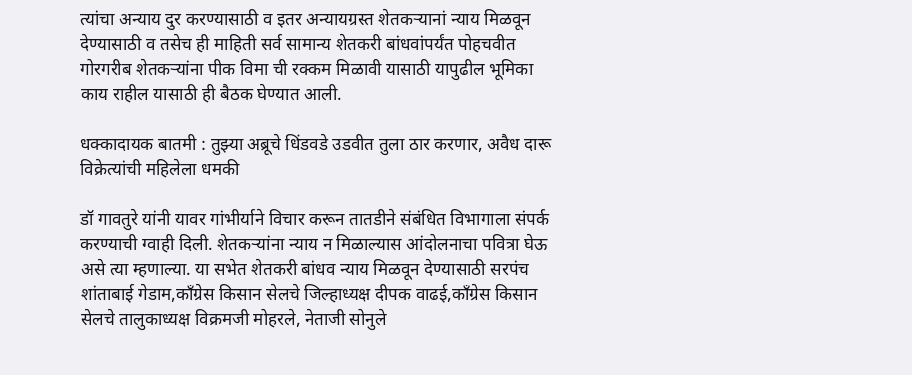त्यांचा अन्याय दुर करण्यासाठी व इतर अन्यायग्रस्त शेतकऱ्यानां न्याय मिळवून देण्यासाठी व तसेच ही माहिती सर्व सामान्य शेतकरी बांधवांपर्यंत पोहचवीत गोरगरीब शेतकऱ्यांना पीक विमा ची रक्कम मिळावी यासाठी यापुढील भूमिका काय राहील यासाठी ही बैठक घेण्यात आली.

धक्कादायक बातमी : तुझ्या अब्रूचे धिंडवडे उडवीत तुला ठार करणार, अवैध दारू विक्रेत्यांची महिलेला धमकी

डॉ गावतुरे यांनी यावर गांभीर्याने विचार करून तातडीने संबंधित विभागाला संपर्क करण्याची ग्वाही दिली. शेतकऱ्यांना न्याय न मिळाल्यास आंदोलनाचा पवित्रा घेऊ असे त्या म्हणाल्या. या सभेत शेतकरी बांधव न्याय मिळवून देण्यासाठी सरपंच शांताबाई गेडाम,काँग्रेस किसान सेलचे जिल्हाध्यक्ष दीपक वाढई,काँग्रेस किसान सेलचे तालुकाध्यक्ष विक्रमजी मोहरले, नेताजी सोनुले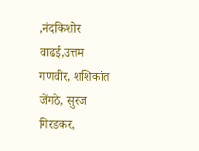,नंदकिशोर वाढई,उत्तम गणवीर, शशिकांत जेंगठे, सुरज गिरडकर,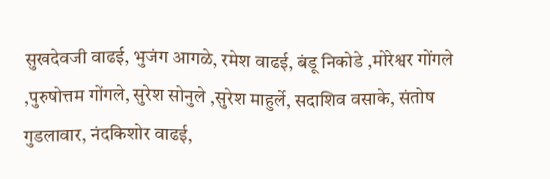सुखदेवजी वाढई, भुजंग आगळे, रमेश वाढई, बंडू निकोडे ,मोरेश्वर गोंगले ,पुरुषोत्तम गोंगले, सुरेश सोनुले ,सुरेश माहुर्ले, सदाशिव वसाके, संतोष गुडलावार, नंदकिशोर वाढई,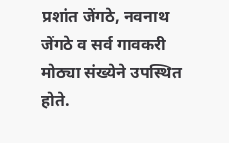प्रशांत जेंगठे, नवनाथ जेंगठे व सर्व गावकरी मोठ्या संख्येने उपस्थित होते.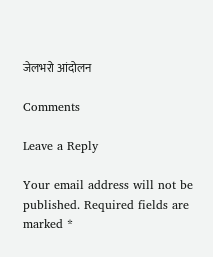जेलभरो आंदोलन

Comments

Leave a Reply

Your email address will not be published. Required fields are marked *